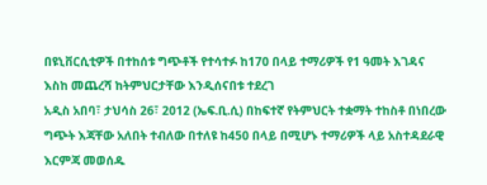በዩኒቨርሲቲዎች በተከሰቱ ግጭቶች የተሳተፉ ከ170 በላይ ተማሪዎች የ1 ዓመት እገዳና እስከ መጨረሻ ከትምህርታቸው እንዲሰናበቱ ተደረገ
አዲስ አበባ፣ ታህሳስ 26፣ 2012 (ኤፍ.ቢ.ሲ) በከፍተኛ የትምህርት ተቋማት ተከስቶ በነበረው ግጭት እጃቸው አለበት ተብለው በተለዩ ከ450 በላይ በሚሆኑ ተማሪዎች ላይ አስተዳደራዊ እርምጃ መወሰዱ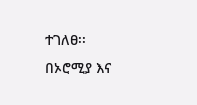ተገለፀ፡፡
በኦሮሚያ እና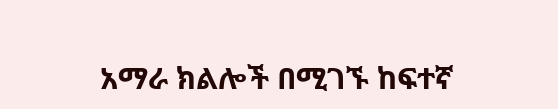አማራ ክልሎች በሚገኙ ከፍተኛ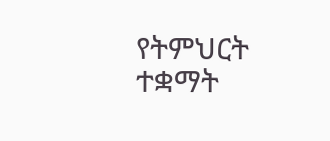የትምህርት ተቋማት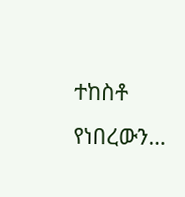ተከስቶ የነበረውን…